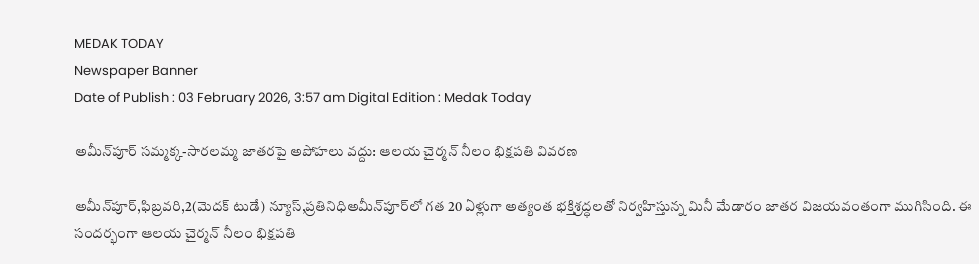MEDAK TODAY
Newspaper Banner
Date of Publish : 03 February 2026, 3:57 am Digital Edition : Medak Today

అమీన్‌పూర్ సమ్మక్క-సారలమ్మ జాతరపై అపోహలు వద్దు: ఆలయ చైర్మన్ నీలం భిక్షపతి వివరణ

అమీన్‌పూర్,ఫిబ్రవరి,2(మెదక్ టుడే) న్యూస్,ప్రతినిధిఅమీన్‌పూర్‌లో గత 20 ఏళ్లుగా అత్యంత భక్తిశ్రద్ధలతో నిర్వహిస్తున్న మినీ మేడారం జాతర విజయవంతంగా ముగిసింది. ఈ సందర్భంగా ఆలయ చైర్మన్ నీలం భిక్షపతి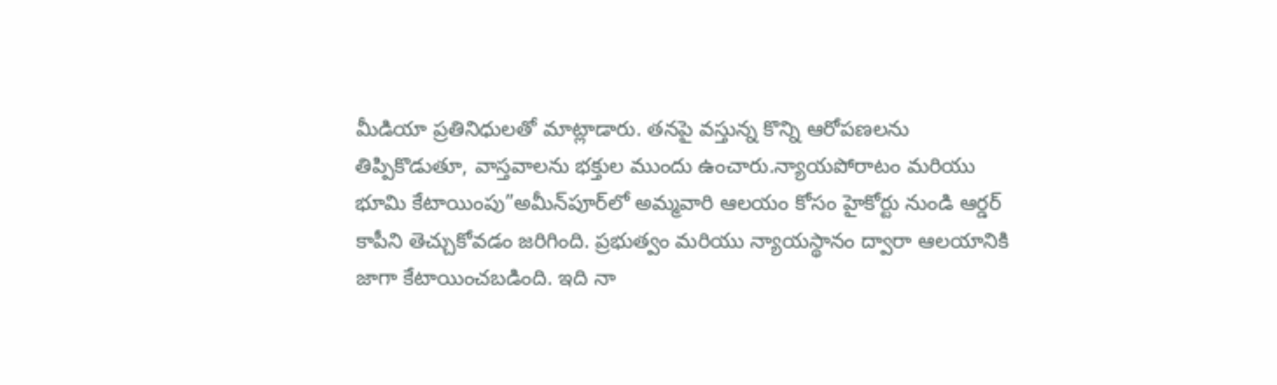మీడియా ప్రతినిధులతో మాట్లాడారు. తనపై వస్తున్న కొన్ని ఆరోపణలను తిప్పికొడుతూ, వాస్తవాలను భక్తుల ముందు ఉంచారు.న్యాయపోరాటం మరియు భూమి కేటాయింపు”అమీన్‌పూర్‌లో అమ్మవారి ఆలయం కోసం హైకోర్టు నుండి ఆర్డర్ కాపీని తెచ్చుకోవడం జరిగింది. ప్రభుత్వం మరియు న్యాయస్థానం ద్వారా ఆలయానికి జాగా కేటాయించబడింది. ఇది నా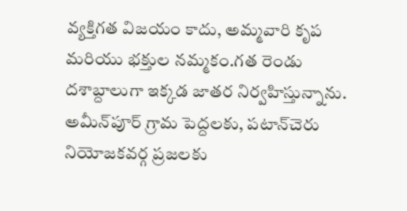వ్యక్తిగత విజయం కాదు, అమ్మవారి కృప మరియు భక్తుల నమ్మకం.గత రెండు దశాబ్దాలుగా ఇక్కడ జాతర నిర్వహిస్తున్నాను. అమీన్‌పూర్ గ్రామ పెద్దలకు, పటాన్‌చెరు నియోజకవర్గ ప్రజలకు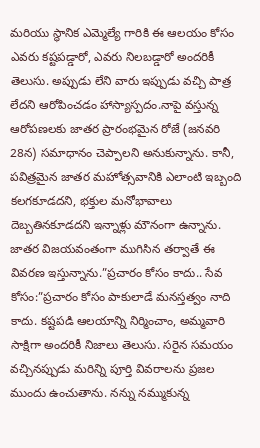మరియు స్థానిక ఎమ్మెల్యే గారికి ఈ ఆలయం కోసం ఎవరు కష్టపడ్డారో, ఎవరు నిలబడ్డారో అందరికీ తెలుసు. అప్పుడు లేని వారు ఇప్పుడు వచ్చి పాత్ర లేదని ఆరోపించడం హాస్యాస్పదం.నాపై వస్తున్న ఆరోపణలకు జాతర ప్రారంభమైన రోజే (జనవరి 28న) సమాధానం చెప్పాలని అనుకున్నాను. కానీ, పవిత్రమైన జాతర మహోత్సవానికి ఎలాంటి ఇబ్బంది కలగకూడదని, భక్తుల మనోభావాలు దెబ్బతినకూడదని ఇన్నాళ్లు మౌనంగా ఉన్నాను. జాతర విజయవంతంగా ముగిసిన తర్వాతే ఈ వివరణ ఇస్తున్నాను.”ప్రచారం కోసం కాదు.. సేవ కోసం:”ప్రచారం కోసం పాకులాడే మనస్తత్వం నాది కాదు. కష్టపడి ఆలయాన్ని నిర్మించాం, అమ్మవారి సాక్షిగా అందరికీ నిజాలు తెలుసు. సరైన సమయం వచ్చినప్పుడు మరిన్ని పూర్తి వివరాలను ప్రజల ముందు ఉంచుతాను. నన్ను నమ్ముకున్న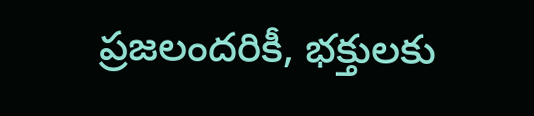ప్రజలందరికీ, భక్తులకు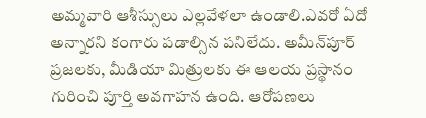అమ్మవారి ఆశీస్సులు ఎల్లవేళలా ఉండాలి.ఎవరో ఏదో అన్నారని కంగారు పడాల్సిన పనిలేదు. అమీన్‌పూర్ ప్రజలకు, మీడియా మిత్రులకు ఈ ఆలయ ప్రస్థానం గురించి పూర్తి అవగాహన ఉంది. ఆరోపణలు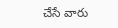చేసే వారు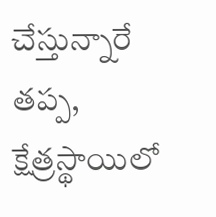చేస్తున్నారే తప్ప, క్షేత్రస్థాయిలో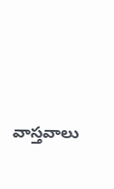వాస్తవాలు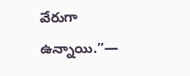వేరుగా ఉన్నాయి.”—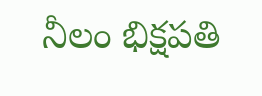నీలం భిక్షపతి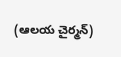(ఆలయ చైర్మన్)